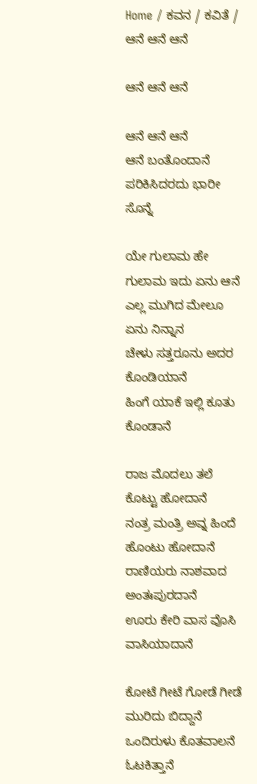Home / ಕವನ / ಕವಿತೆ / ಆನೆ ಆನೆ ಆನೆ

ಆನೆ ಆನೆ ಆನೆ

ಆನೆ ಆನೆ ಆನೆ
ಆನೆ ಬಂತೊಂದಾನೆ
ಪರಿಕಿಸಿದರದು ಭಾರೀ ಸೊನ್ನೆ

ಯೇ ಗುಲಾಮ ಹೇ ಗುಲಾಮ ಇದು ಏನು ಆನೆ
ಎಲ್ಲ ಮುಗಿದ ಮೇಲೂ ಏನು ನಿನ್ನಾನ
ಚೇಳು ಸತ್ತರೂನು ಅದರ ಕೊಂಡಿಯಾನೆ
ಹಿಂಗೆ ಯಾಕೆ ಇಲ್ಲಿ ಕೂತು ಕೊಂಡಾನೆ

ರಾಜ ಮೊದಲು ತಲೆ ಕೊಟ್ಟು ಹೋದಾನೆ
ನಂತ್ರ ಮಂತ್ರಿ ಅವ್ನ ಹಿಂದೆ ಹೊಂಟು ಹೋದಾನೆ
ರಾಣಿಯರು ನಾಶವಾದ ಅಂತಃಪುರದಾನೆ
ಊರು ಕೇರಿ ವಾಸ ವೊಸಿ ವಾಸಿಯಾದಾನೆ

ಕೋಟೆ ಗೀಟೆ ಗೋಡೆ ಗೀಡೆ ಮುರಿದು ಬಿದ್ದಾನೆ
ಒಂದಿರುಳು ಕೊತವಾಲನೆ ಓಟಕಿತ್ತಾನೆ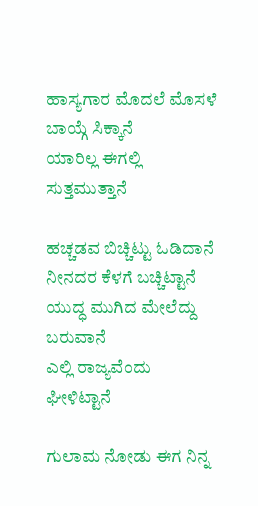ಹಾಸ್ಯಗಾರ ಮೊದಲೆ ಮೊಸಳೆ ಬಾಯ್ಗೆ ಸಿಕ್ಕಾನೆ
ಯಾರಿಲ್ಲ ಈಗಲ್ಲಿ ಸುತ್ತಮುತ್ತಾನೆ

ಹಚ್ಚಡವ ಬಿಚ್ಚಿಟ್ಟು ಓಡಿದಾನೆ
ನೀನದರ ಕೆಳಗೆ ಬಚ್ಚಿಟ್ಟಾನೆ
ಯುದ್ಧ ಮುಗಿದ ಮೇಲೆದ್ದು ಬರುವಾನೆ
ಎಲ್ಲಿ ರಾಜ್ಯವೆಂದು ಘೀಳಿಟ್ಟಾನೆ

ಗುಲಾಮ ನೋಡು ಈಗ ನಿನ್ನ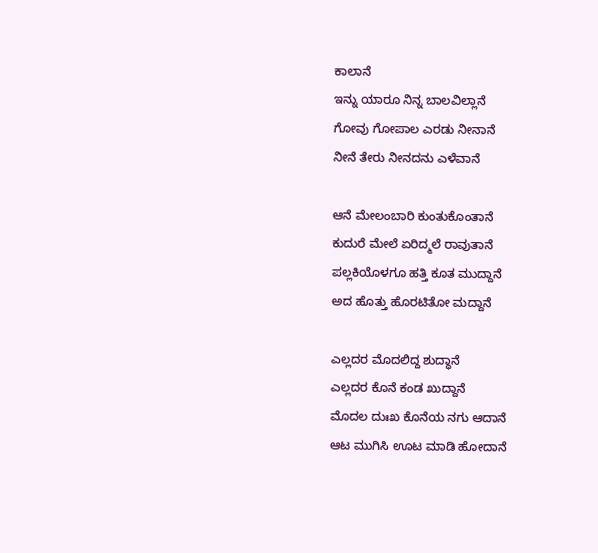ಕಾಲಾನೆ
ಇನ್ನು ಯಾರೂ ನಿನ್ನ ಬಾಲವಿಲ್ಲಾನೆ
ಗೋವು ಗೋಪಾಲ ಎರಡು ನೀನಾನೆ
ನೀನೆ ತೇರು ನೀನದನು ಎಳೆವಾನೆ

ಆನೆ ಮೇಲಂಬಾರಿ ಕುಂತುಕೊಂತಾನೆ
ಕುದುರೆ ಮೇಲೆ ಏರಿದ್ಮಲೆ ರಾವುತಾನೆ
ಪಲ್ಲಕಿಯೊಳಗೂ ಹತ್ತಿ ಕೂತ ಮುದ್ದಾನೆ
ಅದ ಹೊತ್ತು ಹೊರಟಿತೋ ಮದ್ದಾನೆ

ಎಲ್ಲದರ ಮೊದಲಿದ್ದ ಶುದ್ಧಾನೆ
ಎಲ್ಲದರ ಕೊನೆ ಕಂಡ ಖುದ್ದಾನೆ
ಮೊದಲ ದುಃಖ ಕೊನೆಯ ನಗು ಆದಾನೆ
ಆಟ ಮುಗಿಸಿ ಊಟ ಮಾಡಿ ಹೋದಾನೆ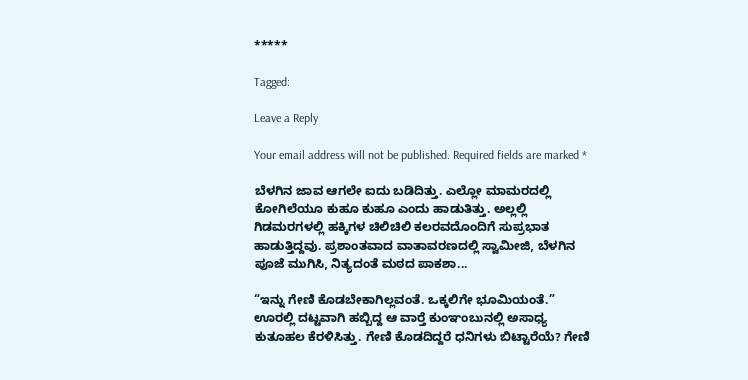*****

Tagged:

Leave a Reply

Your email address will not be published. Required fields are marked *

ಬೆಳಗಿನ ಜಾವ ಆಗಲೇ ಐದು ಬಡಿದಿತ್ತು. ಎಲ್ಲೋ ಮಾಮರದಲ್ಲಿ ಕೋಗಿಲೆಯೂ ಕುಹೂ ಕುಹೂ ಎಂದು ಹಾಡುತಿತ್ತು. ಅಲ್ಲಲ್ಲಿ ಗಿಡಮರಗಳಲ್ಲಿ ಹಕ್ಕಿಗಳ ಚಿಲಿಚಿಲಿ ಕಲರವದೊಂದಿಗೆ ಸುಪ್ರಭಾತ ಹಾಡುತ್ತಿದ್ದವು. ಪ್ರಶಾಂತವಾದ ವಾತಾವರಣದಲ್ಲಿ ಸ್ವಾಮೀಜಿ, ಬೆಳಗಿನ ಪೂಜೆ ಮುಗಿಸಿ, ನಿತ್ಯದಂತೆ ಮಠದ ಪಾಕಶಾ...

“ಇನ್ನು ಗೇಣಿ ಕೊಡಬೇಕಾಗಿಲ್ಲವಂತೆ. ಒಕ್ಕಲಿಗೇ ಭೂಮಿಯಂತೆ.” ಊರಲ್ಲಿ ದಟ್ಟವಾಗಿ ಹಬ್ಬಿದ್ದ ಆ ವಾರ್‍ತೆ ಕುಂಞಂಬುನಲ್ಲಿ ಅಸಾಧ್ಯ ಕುತೂಹಲ ಕೆರಳಿಸಿತ್ತು. ಗೇಣಿ ಕೊಡದಿದ್ದರೆ ಧನಿಗಳು ಬಿಟ್ಟಾರೆಯೆ? ಗೇಣಿ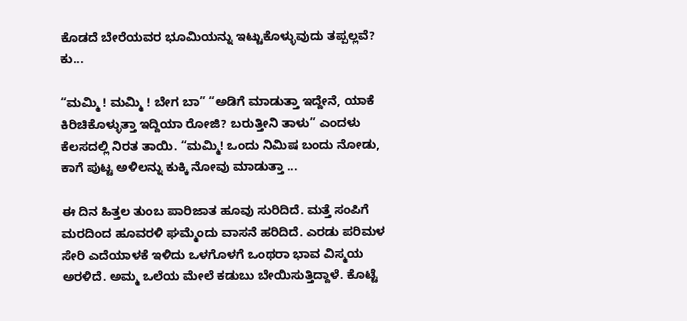ಕೊಡದೆ ಬೇರೆಯವರ ಭೂಮಿಯನ್ನು ಇಟ್ಟುಕೊಳ್ಳುವುದು ತಪ್ಪಲ್ಲವೆ? ಕು...

“ಮಮ್ಮಿ ! ಮಮ್ಮಿ ! ಬೇಗ ಬಾ” “ಅಡಿಗೆ ಮಾಡುತ್ತಾ ಇದ್ದೇನೆ, ಯಾಕೆ ಕಿರಿಚಿಕೊಳ್ಳುತ್ತಾ ಇದ್ದಿಯಾ ರೋಜಿ? ಬರುತ್ತೀನಿ ತಾಳು” ಎಂದಳು ಕೆಲಸದಲ್ಲಿ ನಿರತ ತಾಯಿ. “ಮಮ್ಮಿ! ಒಂದು ನಿಮಿಷ ಬಂದು ನೋಡು, ಕಾಗೆ ಪುಟ್ಟ ಅಳಿಲನ್ನು ಕುಕ್ಕಿ ನೋವು ಮಾಡುತ್ತಾ ...

ಈ ದಿನ ಹಿತ್ತಲ ತುಂಬ ಪಾರಿಜಾತ ಹೂವು ಸುರಿದಿದೆ. ಮತ್ತೆ ಸಂಪಿಗೆ ಮರದಿಂದ ಹೂವರಳಿ ಘಮ್ಮೆಂದು ವಾಸನೆ ಹರಿದಿದೆ. ಎರಡು ಪರಿಮಳ ಸೇರಿ ಎದೆಯಾಳಕೆ ಇಳಿದು ಒಳಗೊಳಗೆ ಒಂಥರಾ ಭಾವ ವಿಸ್ಮಯ ಅರಳಿದೆ. ಅಮ್ಮ ಒಲೆಯ ಮೇಲೆ ಕಡುಬು ಬೇಯಿಸುತ್ತಿದ್ದಾಳೆ. ಕೊಟ್ಟೆ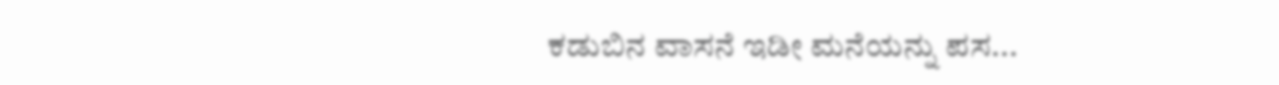ಕಡುಬಿನ ವಾಸನೆ ಇಡೀ ಮನೆಯನ್ನು ಪಸ...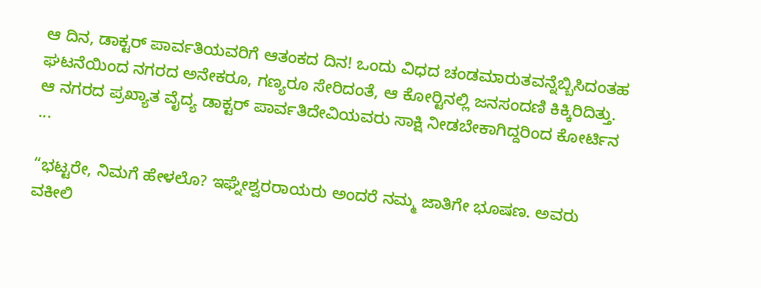ಆ ದಿನ, ಡಾಕ್ಟರ್ ಪಾರ್ವತಿಯವರಿಗೆ ಆತಂಕದ ದಿನ! ಒಂದು ವಿಧದ ಚಂಡಮಾರುತವನ್ನೆಬ್ಬಿಸಿದಂತಹ ಘಟನೆಯಿಂದ ನಗರದ ಅನೇಕರೂ, ಗಣ್ಯರೂ ಸೇರಿದಂತೆ, ಆ ಕೋರ್‍ಟಿನಲ್ಲಿ ಜನಸಂದಣಿ ಕಿಕ್ಕಿರಿದಿತ್ತು. ಆ ನಗರದ ಪ್ರಖ್ಯಾತ ವೈದ್ಯ ಡಾಕ್ಟರ್ ಪಾರ್ವತಿದೇವಿಯವರು ಸಾಕ್ಷಿ ನೀಡಬೇಕಾಗಿದ್ದರಿಂದ ಕೋರ್ಟಿನ ...

“ಭಟ್ಟರೇ, ನಿಮಗೆ ಹೇಳಲೊ? ಇಘ್ನೇಶ್ವರರಾಯರು ಅಂದರೆ ನಮ್ಮ ಜಾತಿಗೇ ಭೂಷಣ. ಅವರು ವಕೀಲಿ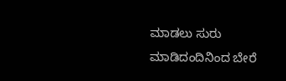ಮಾಡಲು ಸುರು ಮಾಡಿದಂದಿನಿಂದ ಬೇರೆ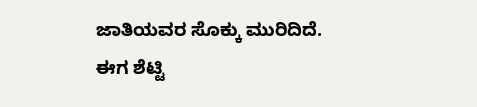ಜಾತಿಯವರ ಸೊಕ್ಕು ಮುರಿದಿದೆ. ಈಗ ಶೆಟ್ಟಿ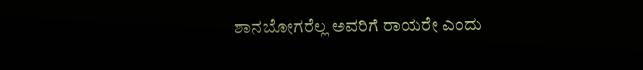ಶಾನಬೋಗರೆಲ್ಲ ಅವರಿಗೆ ರಾಯರೇ ಎಂದು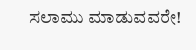ಸಲಾಮು ಮಾಡುವವರೇ!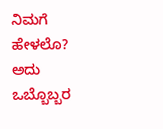ನಿಮಗೆ ಹೇಳಲೊ? ಅದು ಒಬ್ಬೊಬ್ಬರ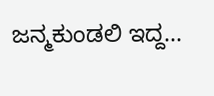ಜನ್ಮಕುಂಡಲಿ ಇದ್ದ...